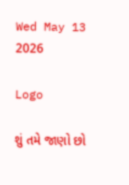Wed May 13 2026

Logo

શું તમે જાણો છો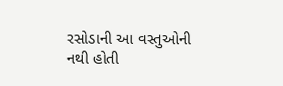રસોડાની આ વસ્તુઓની નથી હોતી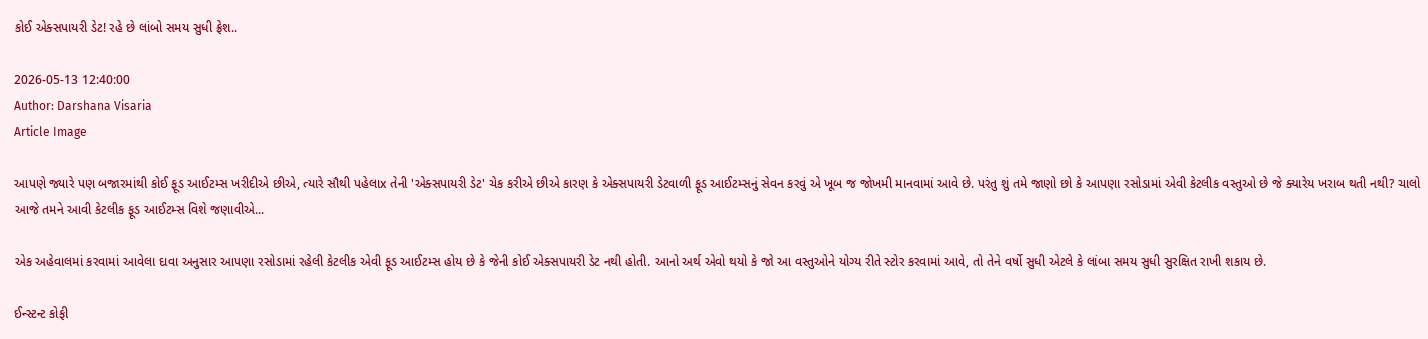કોઈ એક્સપાયરી ડેટ! રહે છે લાંબો સમય સુધી ફ્રેશ..

2026-05-13 12:40:00
Author: Darshana Visaria
Article Image

આપણે જ્યારે પણ બજારમાંથી કોઈ ફૂડ આઈટમ્સ ખરીદીએ છીએ, ત્યારે સૌથી પહેલાx તેની 'એક્સપાયરી ડેટ' ચેક કરીએ છીએ કારણ કે એક્સપાયરી ડેટવાળી ફૂડ આઈટમ્સનું સેવન કરવું એ ખૂબ જ જોખમી માનવામાં આવે છે. પરંતુ શું તમે જાણો છો કે આપણા રસોડામાં એવી કેટલીક વસ્તુઓ છે જે ક્યારેય ખરાબ થતી નથી? ચાલો આજે તમને આવી કેટલીક ફૂડ આઈટમ્સ વિશે જણાવીએ...

એક અહેવાલમાં કરવામાં આવેલા દાવા અનુસાર આપણા રસોડામાં રહેલી કેટલીક એવી ફૂડ આઈટમ્સ હોય છે કે જેની કોઈ એક્સપાયરી ડેટ નથી હોતી. આનો અર્થ એવો થયો કે જો આ વસ્તુઓને યોગ્ય રીતે સ્ટોર કરવામાં આવે, તો તેને વર્ષો સુધી એટલે કે લાંબા સમય સુધી સુરક્ષિત રાખી શકાય છે.

ઈન્સ્ટન્ટ કોફી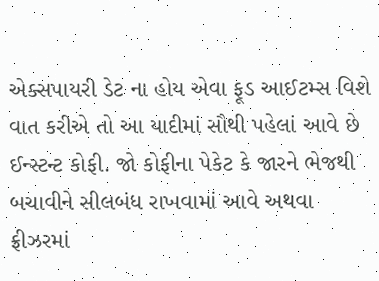એક્સપાયરી ડેટ ના હોય એવા ફૂડ આઈટમ્સ વિશે વાત કરીએ તો આ યાદીમાં સૌથી પહેલાં આવે છે ઈન્સ્ટન્ટ કોફી. જો કોફીના પેકેટ કે જારને ભેજથી બચાવીને સીલબંધ રાખવામાં આવે અથવા ફ્રીઝરમાં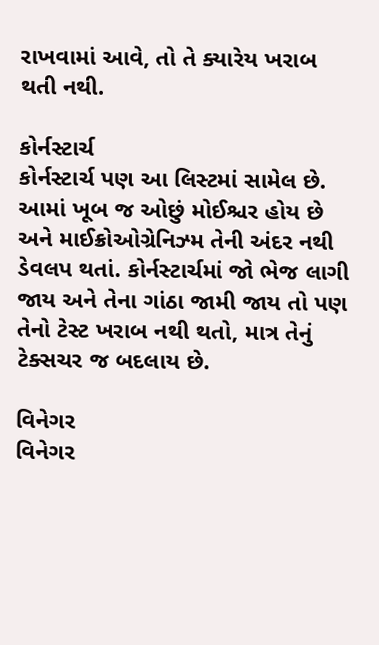રાખવામાં આવે, તો તે ક્યારેય ખરાબ થતી નથી.

કોર્નસ્ટાર્ચ
કોર્નસ્ટાર્ચ પણ આ લિસ્ટમાં સામેલ છે. આમાં ખૂબ જ ઓછું મોઈશ્ચર હોય છે અને માઈક્રોઓગ્રેનિઝ્મ તેની અંદર નથી ડેવલપ થતાં. કોર્નસ્ટાર્ચમાં જો ભેજ લાગી જાય અને તેના ગાંઠા જામી જાય તો પણ તેનો ટેસ્ટ ખરાબ નથી થતો, માત્ર તેનું ટેક્સચર જ બદલાય છે.

વિનેગર
વિનેગર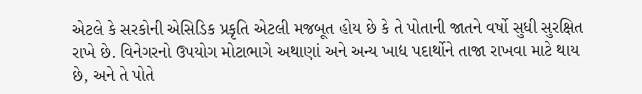એટલે કે સરકોની એસિડિક પ્રકૃતિ એટલી મજબૂત હોય છે કે તે પોતાની જાતને વર્ષો સુધી સુરક્ષિત રાખે છે. વિનેગરનો ઉપયોગ મોટાભાગે અથાણાં અને અન્ય ખાદ્ય પદાર્થોને તાજા રાખવા માટે થાય છે, અને તે પોતે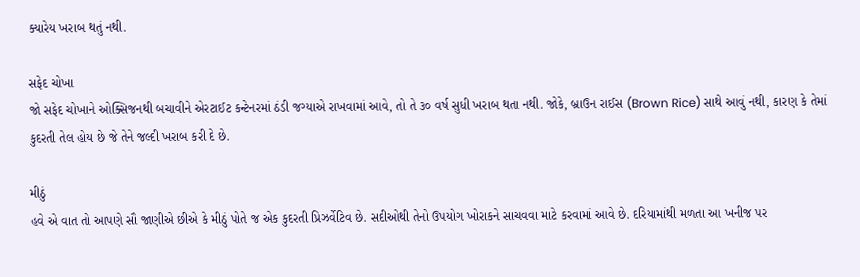ક્યારેય ખરાબ થતું નથી.

સફેદ ચોખા
જો સફેદ ચોખાને ઓક્સિજનથી બચાવીને એરટાઈટ કન્ટેનરમાં ઠંડી જગ્યાએ રાખવામાં આવે, તો તે ૩૦ વર્ષ સુધી ખરાબ થતા નથી. જોકે, બ્રાઉન રાઈસ (Brown Rice) સાથે આવું નથી, કારણ કે તેમાં કુદરતી તેલ હોય છે જે તેને જલ્દી ખરાબ કરી દે છે.

મીઠું
હવે એ વાત તો આપણે સૌ જાણીએ છીએ કે મીઠું પોતે જ એક કુદરતી પ્રિઝર્વેટિવ છે. સદીઓથી તેનો ઉપયોગ ખોરાકને સાચવવા માટે કરવામાં આવે છે. દરિયામાંથી મળતા આ ખનીજ પર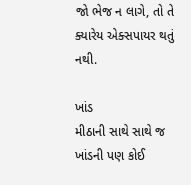જો ભેજ ન લાગે, તો તે ક્યારેય એક્સપાયર થતું નથી.

ખાંડ
મીઠાની સાથે સાથે જ ખાંડની પણ કોઈ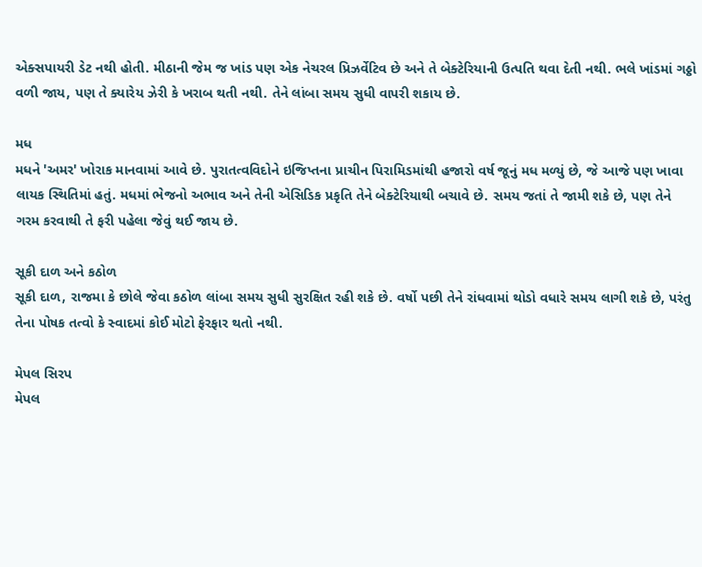એક્સપાયરી ડેટ નથી હોતી. મીઠાની જેમ જ ખાંડ પણ એક નેચરલ પ્રિઝર્વેટિવ છે અને તે બેક્ટેરિયાની ઉત્પતિ થવા દેતી નથી. ભલે ખાંડમાં ગઠ્ઠો વળી જાય, પણ તે ક્યારેય ઝેરી કે ખરાબ થતી નથી. તેને લાંબા સમય સુધી વાપરી શકાય છે.

મધ
મધને 'અમર' ખોરાક માનવામાં આવે છે. પુરાતત્વવિદોને ઇજિપ્તના પ્રાચીન પિરામિડમાંથી હજારો વર્ષ જૂનું મધ મળ્યું છે, જે આજે પણ ખાવા લાયક સ્થિતિમાં હતું. મધમાં ભેજનો અભાવ અને તેની એસિડિક પ્રકૃતિ તેને બેક્ટેરિયાથી બચાવે છે. સમય જતાં તે જામી શકે છે, પણ તેને ગરમ કરવાથી તે ફરી પહેલા જેવું થઈ જાય છે.

સૂકી દાળ અને કઠોળ
સૂકી દાળ, રાજમા કે છોલે જેવા કઠોળ લાંબા સમય સુધી સુરક્ષિત રહી શકે છે. વર્ષો પછી તેને રાંધવામાં થોડો વધારે સમય લાગી શકે છે, પરંતુ તેના પોષક તત્વો કે સ્વાદમાં કોઈ મોટો ફેરફાર થતો નથી.

મેપલ સિરપ
મેપલ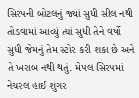સિરપની બોટલનું જ્યાં સુધી સીલ નથી તોડવામાં આવ્યું ત્યાં સુધી તેને વર્ષો સુધી જેમનું તેમ સ્ટોર કરી શકા છે અને તે ખરાબ નથી થતું. મેપલ સિરપમાં નેચરલ હાઈ શુગર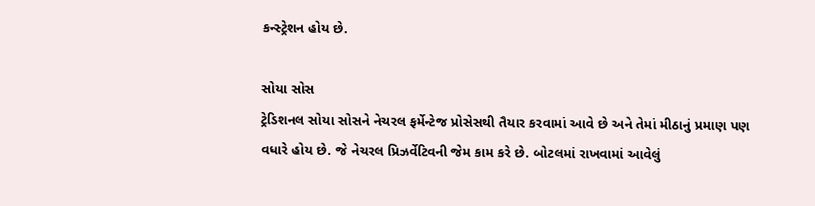કન્સ્ટ્રેશન હોય છે.

સોયા સોસ
ટ્રેડિશનલ સોયા સોસને નેચરલ ફર્મેન્ટેજ પ્રોસેસથી તૈયાર કરવામાં આવે છે અને તેમાં મીઠાનું પ્રમાણ પણ વધારે હોય છે. જે નેચરલ પ્રિઝર્વેટિવની જેમ કામ કરે છે. બોટલમાં રાખવામાં આવેલું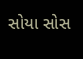સોયા સોસ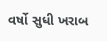વર્ષો સુધી ખરાબ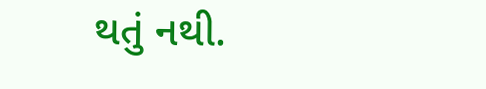થતું નથી.